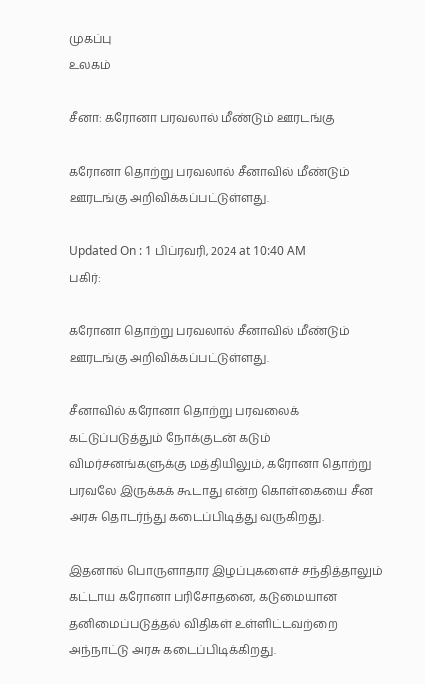முகப்பு
உலகம்

சீனா: கரோனா பரவலால் மீண்டும் ஊரடங்கு

கரோனா தொற்று பரவலால் சீனாவில் மீண்டும் ஊரடங்கு அறிவிக்கப்பட்டுள்ளது.

Updated On : 1 பிப்ரவரி, 2024 at 10:40 AM
பகிர்:

கரோனா தொற்று பரவலால் சீனாவில் மீண்டும் ஊரடங்கு அறிவிக்கப்பட்டுள்ளது.

சீனாவில் கரோனா தொற்று பரவலைக் கட்டுப்படுத்தும் நோக்குடன் கடும் விமர்சனங்களுக்கு மத்தியிலும், கரோனா தொற்று பரவலே இருக்கக் கூடாது என்ற கொள்கையை சீன அரசு தொடர்ந்து கடைப்பிடித்து வருகிறது.

இதனால் பொருளாதார இழப்புகளைச் சந்தித்தாலும் கட்டாய கரோனா பரிசோதனை, கடுமையான தனிமைப்படுத்தல் விதிகள் உள்ளிட்டவற்றை அந்நாட்டு அரசு கடைப்பிடிக்கிறது.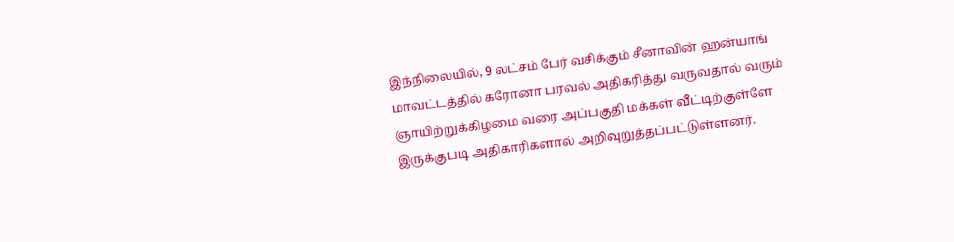இந்நிலையில், 9 லட்சம் பேர் வசிக்கும் சீனாவின் ஹன்யாங் மாவட்டத்தில் கரோனா பரவல் அதிகரித்து வருவதால் வரும் ஞாயிற்றுக்கிழமை வரை அப்பகுதி மக்கள் வீட்டிற்குள்ளே இருக்குபடி அதிகாரிகளால் அறிவுறுத்தப்பட்டுள்ளனர்.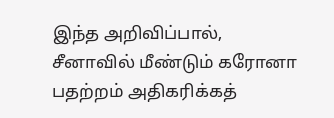இந்த அறிவிப்பால், சீனாவில் மீண்டும் கரோனா பதற்றம் அதிகரிக்கத்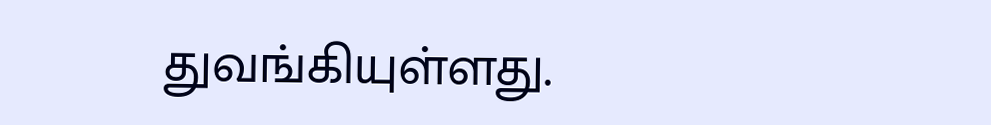துவங்கியுள்ளது.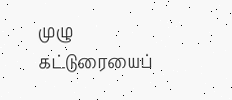முழு கட்டுரையைப்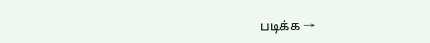படிக்க →